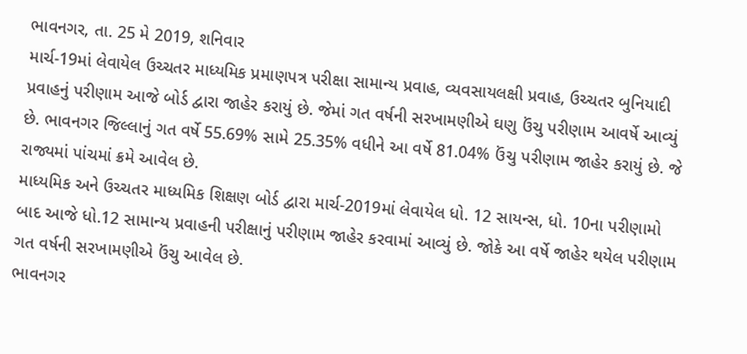ભાવનગર, તા. 25 મે 2019, શનિવાર
માર્ચ-19માં લેવાયેલ ઉચ્ચતર માધ્યમિક પ્રમાણપત્ર પરીક્ષા સામાન્ય પ્રવાહ, વ્યવસાયલક્ષી પ્રવાહ, ઉચ્ચતર બુનિયાદી પ્રવાહનું પરીણામ આજે બોર્ડ દ્વારા જાહેર કરાયું છે. જેમાં ગત વર્ષની સરખામણીએ ઘણુ ઉંચુ પરીણામ આવર્ષે આવ્યું છે. ભાવનગર જિલ્લાનું ગત વર્ષે 55.69% સામે 25.35% વધીને આ વર્ષે 81.04% ઉંચુ પરીણામ જાહેર કરાયું છે. જે રાજ્યમાં પાંચમાં ક્રમે આવેલ છે.
માધ્યમિક અને ઉચ્ચતર માધ્યમિક શિક્ષણ બોર્ડ દ્વારા માર્ચ-2019માં લેવાયેલ ધો. 12 સાયન્સ, ધો. 10ના પરીણામો બાદ આજે ધો.12 સામાન્ય પ્રવાહની પરીક્ષાનું પરીણામ જાહેર કરવામાં આવ્યું છે. જોકે આ વર્ષે જાહેર થયેલ પરીણામ ગત વર્ષની સરખામણીએ ઉંચુ આવેલ છે.
ભાવનગર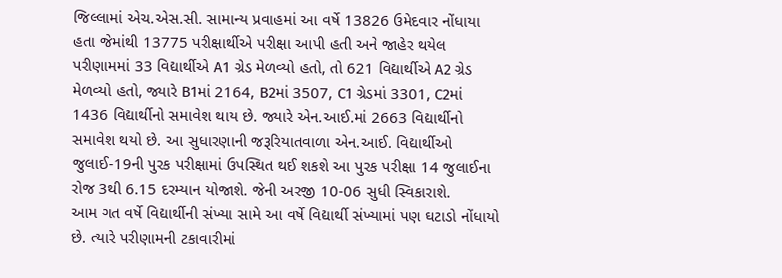જિલ્લામાં એચ.એસ.સી. સામાન્ય પ્રવાહમાં આ વર્ષે 13826 ઉમેદવાર નોંધાયા હતા જેમાંથી 13775 પરીક્ષાર્થીએ પરીક્ષા આપી હતી અને જાહેર થયેલ પરીણામમાં 33 વિદ્યાર્થીએ A1 ગ્રેડ મેળવ્યો હતો, તો 621 વિદ્યાર્થીએ A2 ગ્રેડ મેળવ્યો હતો, જ્યારે B1માં 2164, B2માં 3507, C1 ગ્રેડમાં 3301, C2માં 1436 વિદ્યાર્થીનો સમાવેશ થાય છે. જ્યારે એન.આઈ.માં 2663 વિદ્યાર્થીનો સમાવેશ થયો છે. આ સુધારણાની જરૂરિયાતવાળા એન.આઈ. વિદ્યાર્થીઓ જુલાઈ-19ની પુરક પરીક્ષામાં ઉપસ્થિત થઈ શકશે આ પુરક પરીક્ષા 14 જુલાઈના રોજ 3થી 6.15 દરમ્યાન યોજાશે. જેની અરજી 10-06 સુધી સ્વિકારાશે.
આમ ગત વર્ષે વિદ્યાર્થીની સંખ્યા સામે આ વર્ષે વિદ્યાર્થી સંખ્યામાં પણ ઘટાડો નોંધાયો છે. ત્યારે પરીણામની ટકાવારીમાં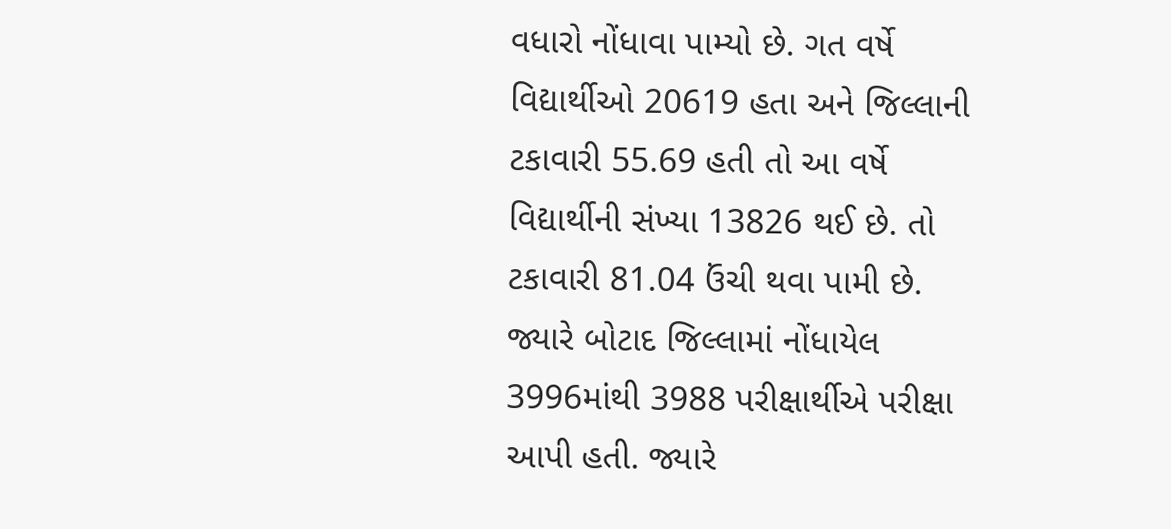વધારો નોંધાવા પામ્યો છે. ગત વર્ષે વિદ્યાર્થીઓ 20619 હતા અને જિલ્લાની ટકાવારી 55.69 હતી તો આ વર્ષે વિદ્યાર્થીની સંખ્યા 13826 થઈ છે. તો ટકાવારી 81.04 ઉંચી થવા પામી છે.
જ્યારે બોટાદ જિલ્લામાં નોંધાયેલ 3996માંથી 3988 પરીક્ષાર્થીએ પરીક્ષા આપી હતી. જ્યારે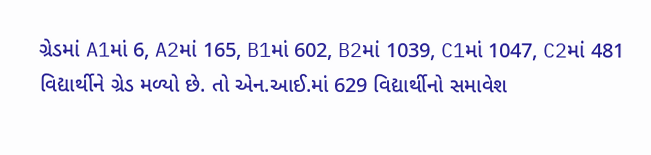ગ્રેડમાં A1માં 6, A2માં 165, B1માં 602, B2માં 1039, C1માં 1047, C2માં 481 વિદ્યાર્થીને ગ્રેડ મળ્યો છે. તો એન.આઈ.માં 629 વિદ્યાર્થીનો સમાવેશ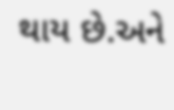થાય છે.અને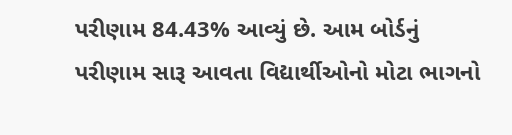પરીણામ 84.43% આવ્યું છે. આમ બોર્ડનું પરીણામ સારૂ આવતા વિદ્યાર્થીઓનો મોટા ભાગનો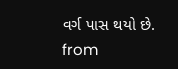વર્ગ પાસ થયો છે.
from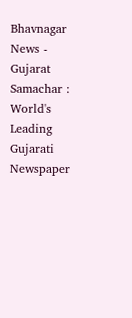Bhavnagar News - Gujarat Samachar : World's Leading Gujarati Newspaper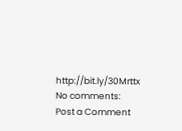http://bit.ly/30Mrttx
No comments:
Post a Comment